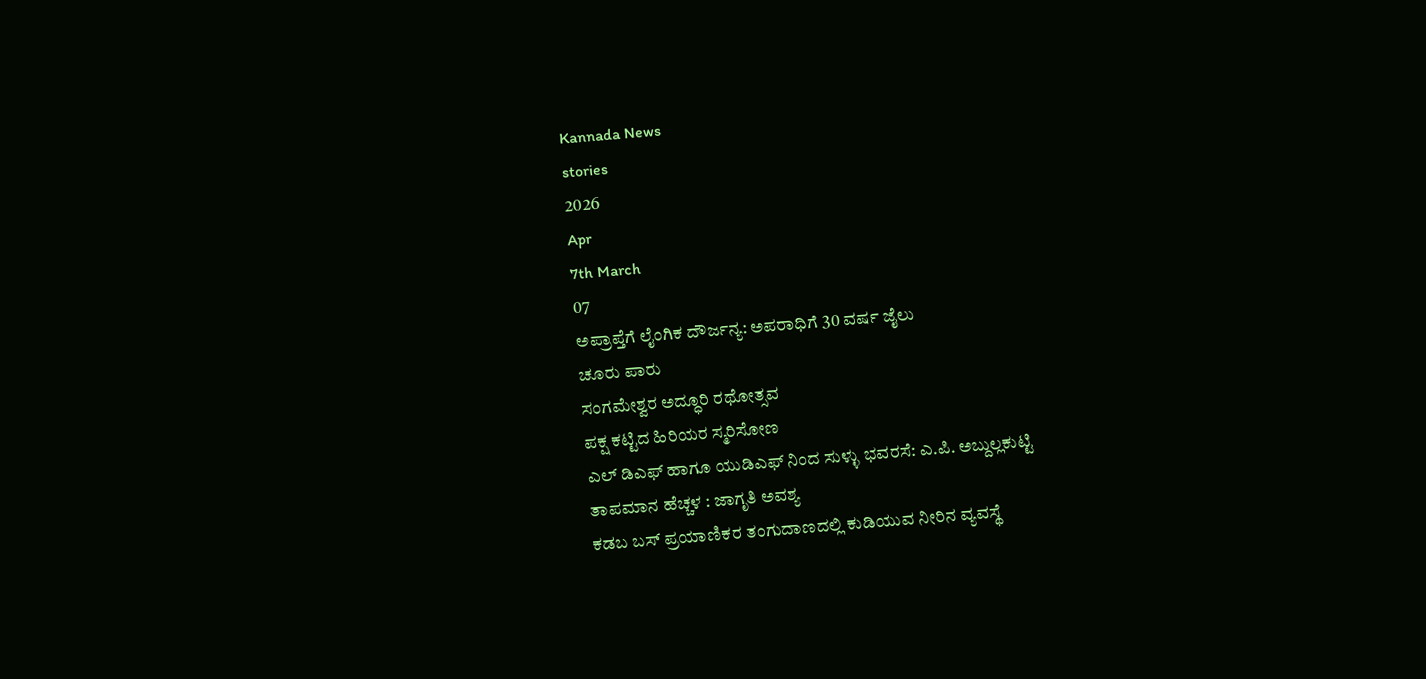Kannada News
stories
2026
Apr
7th March
07
ಅಪ್ರಾಪ್ತೆಗೆ ಲೈಂಗಿಕ ದೌರ್ಜನ್ಯ: ಅಪರಾಧಿಗೆ 30 ವರ್ಷ ಜೈಲು
ಚೂರು ಪಾರು
ಸಂಗಮೇಶ್ವರ ಅದ್ಧೂರಿ ರಥೋತ್ಸವ
ಪಕ್ಷ ಕಟ್ಟಿದ ಹಿರಿಯರ ಸ್ಮರಿಸೋಣ
ಎಲ್ ಡಿಎಫ್ ಹಾಗೂ ಯುಡಿಎಫ್ ನಿಂದ ಸುಳ್ಳು ಭವರಸೆ: ಎ.ಪಿ. ಅಬ್ದುಲ್ಲಕುಟ್ಟಿ
ತಾಪಮಾನ ಹೆಚ್ಚಳ : ಜಾಗೃತಿ ಅವಶ್ಯ
ಕಡಬ ಬಸ್ ಪ್ರಯಾಣಿಕರ ತಂಗುದಾಣದಲ್ಲಿ ಕುಡಿಯುವ ನೀರಿನ ವ್ಯವಸ್ಥೆ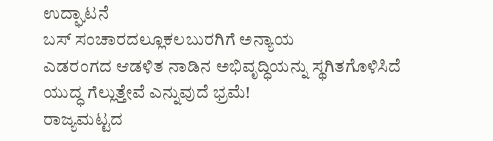ಉದ್ಘಾಟನೆ
ಬಸ್ ಸಂಚಾರದಲ್ಲೂಕಲಬುರಗಿಗೆ ಅನ್ಯಾಯ
ಎಡರಂಗದ ಆಡಳಿತ ನಾಡಿನ ಅಭಿವೃದ್ಧಿಯನ್ನು ಸ್ಥಗಿತಗೊಳಿಸಿದೆ
ಯುದ್ಧ ಗೆಲ್ಲುತ್ತೇವೆ ಎನ್ನುವುದೆ ಭ್ರಮೆ!
ರಾಜ್ಯಮಟ್ಟದ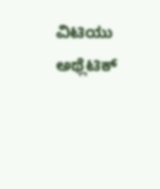ವಿಟಿಯು ಅಥ್ಲೆಟಿಕ್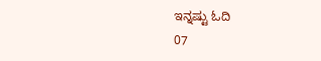ಇನ್ನಷ್ಟು ಓದಿ
07